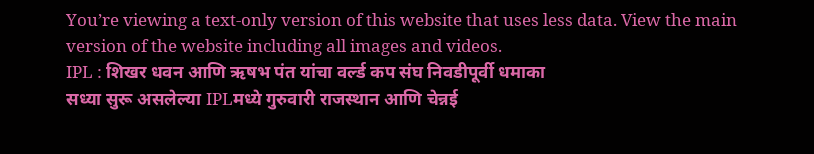You’re viewing a text-only version of this website that uses less data. View the main version of the website including all images and videos.
IPL : शिखर धवन आणि ऋषभ पंत यांचा वर्ल्ड कप संघ निवडीपूर्वी धमाका
सध्या सुरू असलेल्या IPLमध्ये गुरुवारी राजस्थान आणि चेन्नई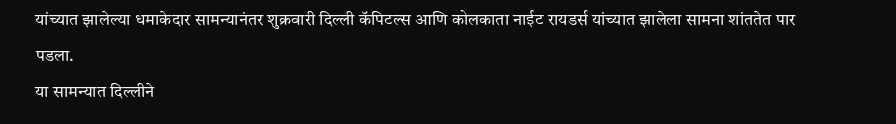यांच्यात झालेल्या धमाकेदार सामन्यानंतर शुक्रवारी दिल्ली कॅपिटल्स आणि कोलकाता नाईट रायडर्स यांच्यात झालेला सामना शांततेत पार पडला.
या सामन्यात दिल्लीने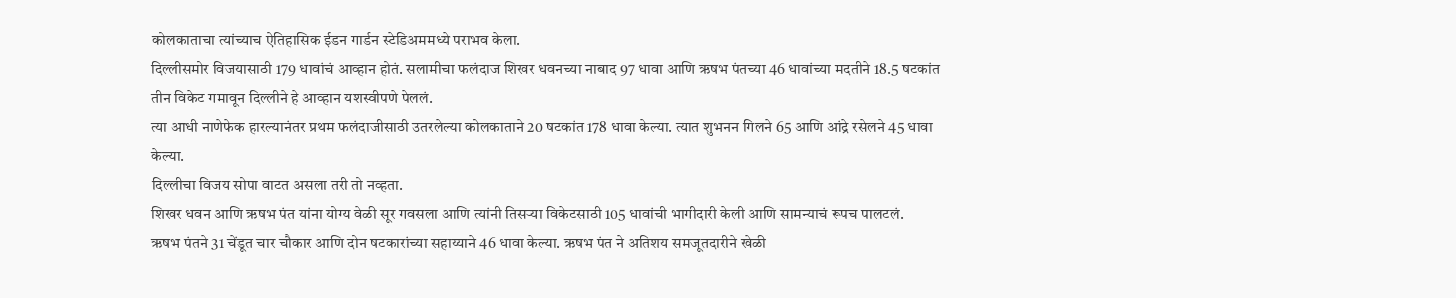कोलकाताचा त्यांच्याच ऐतिहासिक ईडन गार्डन स्टेडिअममध्ये पराभव केला.
दिल्लीसमोर विजयासाठी 179 धावांचं आव्हान होतं. सलामीचा फलंदाज शिखर धवनच्या नाबाद 97 धावा आणि ऋषभ पंतच्या 46 धावांच्या मदतीने 18.5 षटकांत तीन विकेट गमावून दिल्लीने हे आव्हान यशस्वीपणे पेललं.
त्या आधी नाणेफेक हारल्यानंतर प्रथम फलंदाजीसाठी उतरलेल्या कोलकाताने 20 षटकांत 178 धावा केल्या. त्यात शुभनन गिलने 65 आणि आंद्रे रसेलने 45 धावा केल्या.
दिल्लीचा विजय सोपा वाटत असला तरी तो नव्हता.
शिखर धवन आणि ऋषभ पंत यांना योग्य वेळी सूर गवसला आणि त्यांनी तिसऱ्या विकेटसाठी 105 धावांची भागीदारी केली आणि सामन्याचं रूपच पालटलं.
ऋषभ पंतने 31 चेंडूत चार चौकार आणि दोन षटकारांच्या सहाय्याने 46 धावा केल्या. ऋषभ पंत ने अतिशय समजूतदारीने खेळी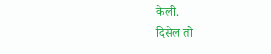केली.
दिसेल तो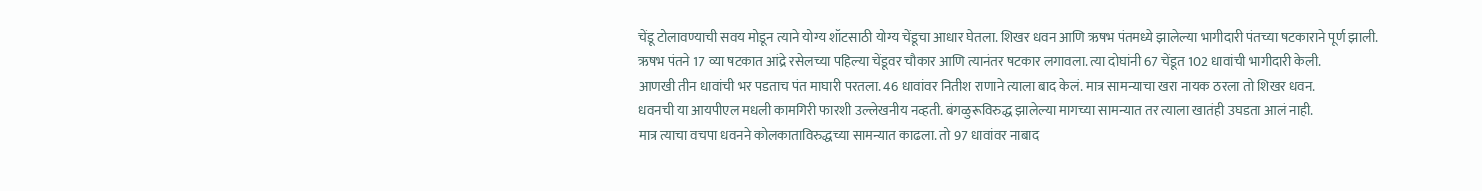चेंडू टोलावण्याची सवय मोडून त्याने योग्य शॉटसाठी योग्य चेंडूचा आधार घेतला. शिखर धवन आणि ऋषभ पंतमध्ये झालेल्या भागीदारी पंतच्या षटकाराने पूर्ण झाली.
ऋषभ पंतने 17 व्या षटकात आंद्रे रसेलच्या पहिल्या चेंडूवर चौकार आणि त्यानंतर षटकार लगावला. त्या दोघांनी 67 चेंडूत 102 धावांची भागीदारी केली.
आणखी तीन धावांची भर पडताच पंत माघारी परतला. 46 धावांवर नितीश राणाने त्याला बाद केलं. मात्र सामन्याचा खरा नायक ठरला तो शिखर धवन.
धवनची या आयपीएल मधली कामगिरी फारशी उल्लेखनीय नव्हती. बंगळुरूविरुद्ध झालेल्या मागच्या सामन्यात तर त्याला खातंही उघडता आलं नाही.
मात्र त्याचा वचपा धवनने कोलकाताविरुद्धच्या सामन्यात काढला. तो 97 धावांवर नाबाद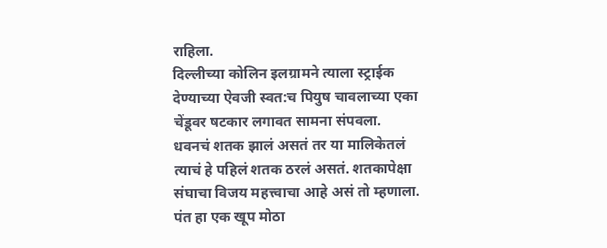राहिला.
दिल्लीच्या कोलिन इलग्रामने त्याला स्ट्राईक देण्याच्या ऐवजी स्वत:च पियुष चावलाच्या एका चेंडूवर षटकार लगावत सामना संपवला.
धवनचं शतक झालं असतं तर या मालिकेतलं त्याचं हे पहिलं शतक ठरलं असतं. शतकापेक्षा संघाचा विजय महत्त्वाचा आहे असं तो म्हणाला.
पंत हा एक खूप मोठा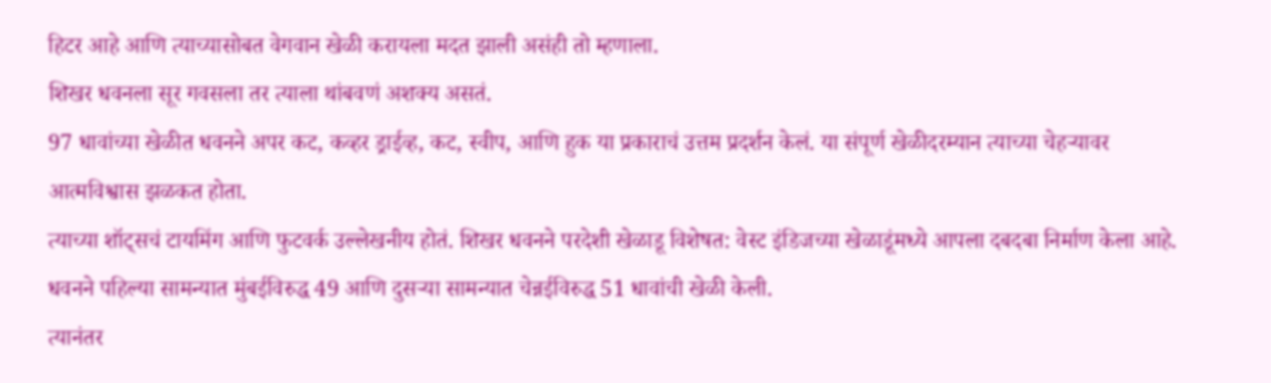हिटर आहे आणि त्याच्यासोबत वेगवान खेळी करायला मदत झाली असंही तो म्हणाला.
शिखर धवनला सूर गवसला तर त्याला थांबवणं अशक्य असतं.
97 धावांच्या खेळीत धवनने अपर कट, कव्हर ड्राईव्ह, कट, स्वीप, आणि हुक या प्रकाराचं उत्तम प्रदर्शन केलं. या संपूर्ण खेळीदरम्यान त्याच्या चेहऱ्यावर आत्मविश्वास झळकत होता.
त्याच्या शॉट्सचं टायमिंग आणि फुटवर्क उल्लेखनीय होतं. शिखर धवनने परदेशी खेळाडू विशेषत: वेस्ट इंडिजच्या खेळाडूंमध्ये आपला दबदबा निर्माण केला आहे.
धवनने पहिल्या सामन्यात मुंबईविरुद्ध 49 आणि दुसऱ्या सामन्यात चेन्नईविरुद्ध 51 धावांची खेळी केली.
त्यानंतर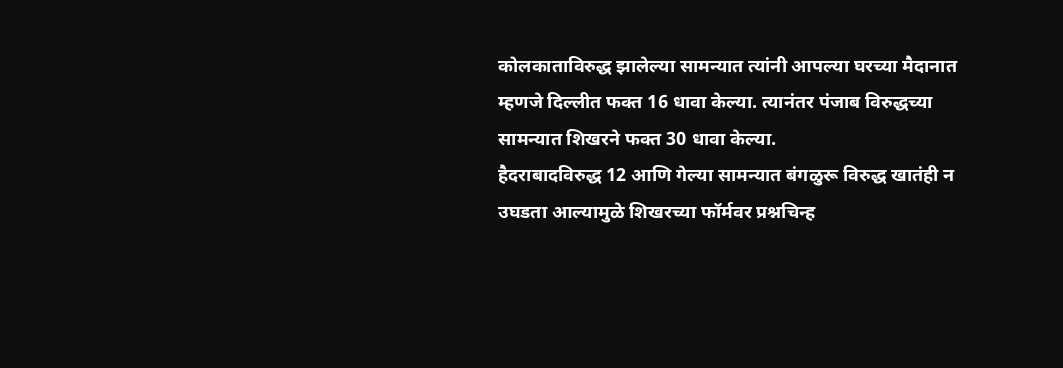कोलकाताविरुद्ध झालेल्या सामन्यात त्यांनी आपल्या घरच्या मैदानात म्हणजे दिल्लीत फक्त 16 धावा केल्या. त्यानंतर पंजाब विरुद्धच्या सामन्यात शिखरने फक्त 30 धावा केल्या.
हैदराबादविरुद्ध 12 आणि गेल्या सामन्यात बंगळुरू विरुद्ध खातंही न उघडता आल्यामुळे शिखरच्या फॉर्मवर प्रश्नचिन्ह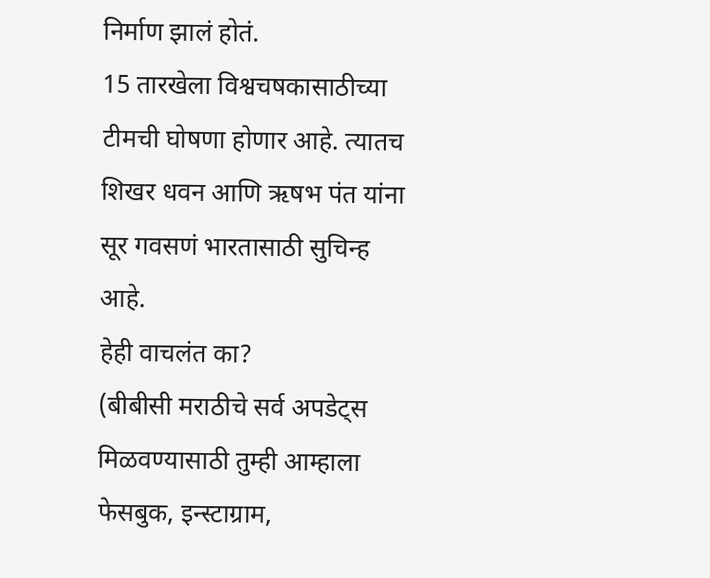निर्माण झालं होतं.
15 तारखेला विश्वचषकासाठीच्या टीमची घोषणा होणार आहे. त्यातच शिखर धवन आणि ऋषभ पंत यांना सूर गवसणं भारतासाठी सुचिन्ह आहे.
हेही वाचलंत का?
(बीबीसी मराठीचे सर्व अपडेट्स मिळवण्यासाठी तुम्ही आम्हाला फेसबुक, इन्स्टाग्राम,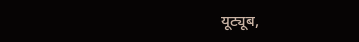यूट्यूब,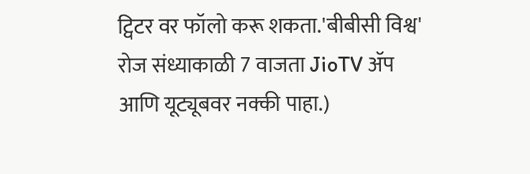ट्विटर वर फॉलो करू शकता.'बीबीसी विश्व' रोज संध्याकाळी 7 वाजता JioTV ॲप आणि यूट्यूबवर नक्की पाहा.)